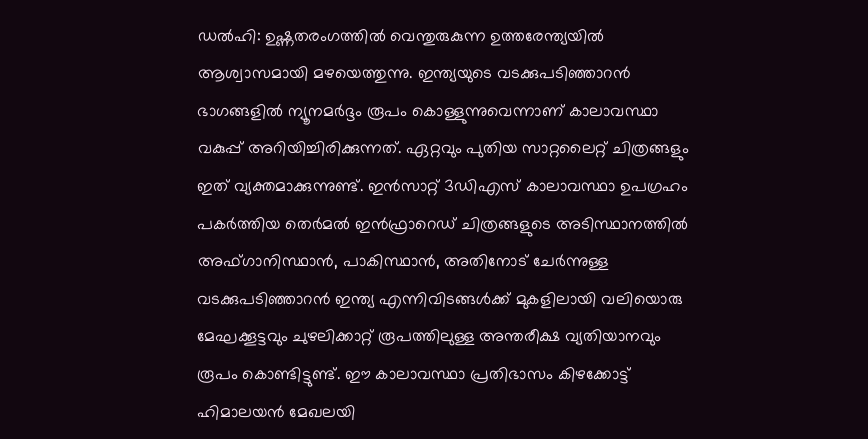ഡൽഹി: ഉഷ്ണതരംഗത്തിൽ വെന്തുരുകുന്ന ഉത്തരേന്ത്യയിൽ ആശ്വാസമായി മഴയെത്തുന്നു. ഇന്ത്യയുടെ വടക്കുപടിഞ്ഞാറൻ ഭാഗങ്ങളിൽ ന്യൂനമർദ്ദം രൂപം കൊള്ളുന്നുവെന്നാണ് കാലാവസ്ഥാ വകുപ്പ് അറിയിച്ചിരിക്കുന്നത്. ഏറ്റവും പുതിയ സാറ്റലൈറ്റ് ചിത്രങ്ങളും ഇത് വ്യക്തമാക്കുന്നുണ്ട്. ഇൻസാറ്റ് 3ഡിഎസ് കാലാവസ്ഥാ ഉപഗ്രഹം പകർത്തിയ തെർമൽ ഇൻഫ്രാറെഡ് ചിത്രങ്ങളുടെ അടിസ്ഥാനത്തിൽ അഫ്ഗാനിസ്ഥാൻ, പാകിസ്ഥാൻ, അതിനോട് ചേർന്നുള്ള വടക്കുപടിഞ്ഞാറൻ ഇന്ത്യ എന്നിവിടങ്ങൾക്ക് മുകളിലായി വലിയൊരു മേഘക്കൂട്ടവും ചുഴലിക്കാറ്റ് രൂപത്തിലുള്ള അന്തരീക്ഷ വ്യതിയാനവും രൂപം കൊണ്ടിട്ടുണ്ട്. ഈ കാലാവസ്ഥാ പ്രതിഭാസം കിഴക്കോട്ട് ഹിമാലയൻ മേഖലയി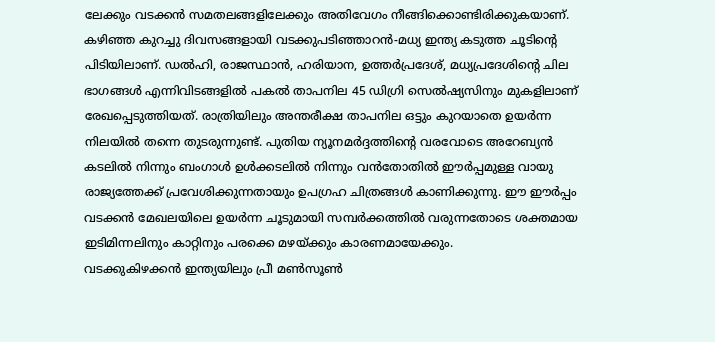ലേക്കും വടക്കൻ സമതലങ്ങളിലേക്കും അതിവേഗം നീങ്ങിക്കൊണ്ടിരിക്കുകയാണ്.
കഴിഞ്ഞ കുറച്ചു ദിവസങ്ങളായി വടക്കുപടിഞ്ഞാറൻ-മധ്യ ഇന്ത്യ കടുത്ത ചൂടിന്റെ പിടിയിലാണ്. ഡൽഹി, രാജസ്ഥാൻ, ഹരിയാന, ഉത്തർപ്രദേശ്, മധ്യപ്രദേശിന്റെ ചില ഭാഗങ്ങൾ എന്നിവിടങ്ങളിൽ പകൽ താപനില 45 ഡിഗ്രി സെൽഷ്യസിനും മുകളിലാണ് രേഖപ്പെടുത്തിയത്. രാത്രിയിലും അന്തരീക്ഷ താപനില ഒട്ടും കുറയാതെ ഉയർന്ന നിലയിൽ തന്നെ തുടരുന്നുണ്ട്. പുതിയ ന്യൂനമർദ്ദത്തിന്റെ വരവോടെ അറേബ്യൻ കടലിൽ നിന്നും ബംഗാൾ ഉൾക്കടലിൽ നിന്നും വൻതോതിൽ ഈർപ്പമുള്ള വായു രാജ്യത്തേക്ക് പ്രവേശിക്കുന്നതായും ഉപഗ്രഹ ചിത്രങ്ങൾ കാണിക്കുന്നു. ഈ ഈർപ്പം വടക്കൻ മേഖലയിലെ ഉയർന്ന ചൂടുമായി സമ്പർക്കത്തിൽ വരുന്നതോടെ ശക്തമായ ഇടിമിന്നലിനും കാറ്റിനും പരക്കെ മഴയ്ക്കും കാരണമായേക്കും.
വടക്കുകിഴക്കൻ ഇന്ത്യയിലും പ്രീ മൺസൂൺ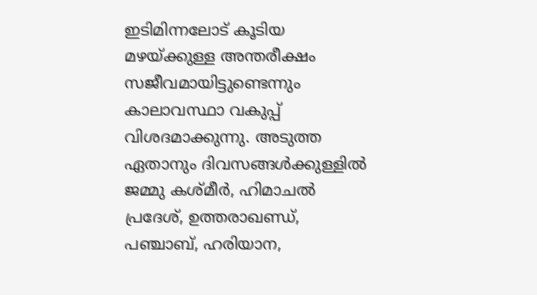ഇടിമിന്നലോട് കൂടിയ മഴയ്ക്കുള്ള അന്തരീക്ഷം സജീവമായിട്ടുണ്ടെന്നും കാലാവസ്ഥാ വകുപ്പ് വിശദമാക്കുന്നു. അടുത്ത ഏതാനും ദിവസങ്ങൾക്കുള്ളിൽ ജമ്മു കശ്മീർ, ഹിമാചൽ പ്രദേശ്, ഉത്തരാഖണ്ഡ്, പഞ്ചാബ്, ഹരിയാന,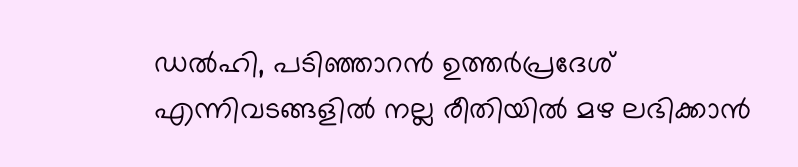ഡൽഹി, പടിഞ്ഞാറൻ ഉത്തർപ്രദേശ് എന്നിവടങ്ങളിൽ നല്ല രീതിയിൽ മഴ ലഭിക്കാൻ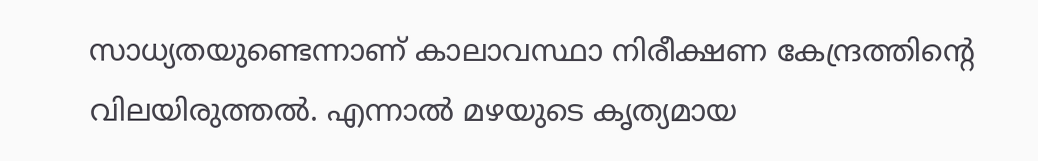സാധ്യതയുണ്ടെന്നാണ് കാലാവസ്ഥാ നിരീക്ഷണ കേന്ദ്രത്തിന്റെ വിലയിരുത്തൽ. എന്നാൽ മഴയുടെ കൃത്യമായ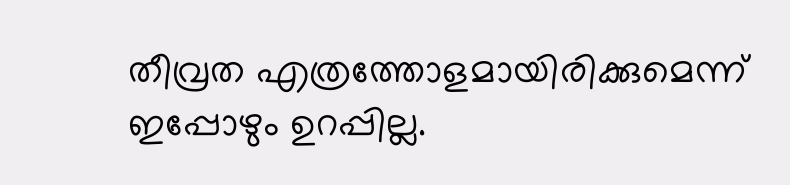തീവ്രത എത്രത്തോളമായിരിക്കുമെന്ന് ഇപ്പോഴും ഉറപ്പില്ല.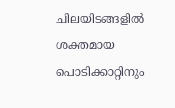ചിലയിടങ്ങളിൽ ശക്തമായ പൊടിക്കാറ്റിനും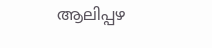ആലിപ്പഴ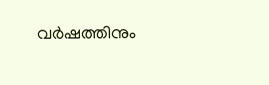വർഷത്തിനും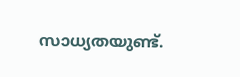സാധ്യതയുണ്ട്.